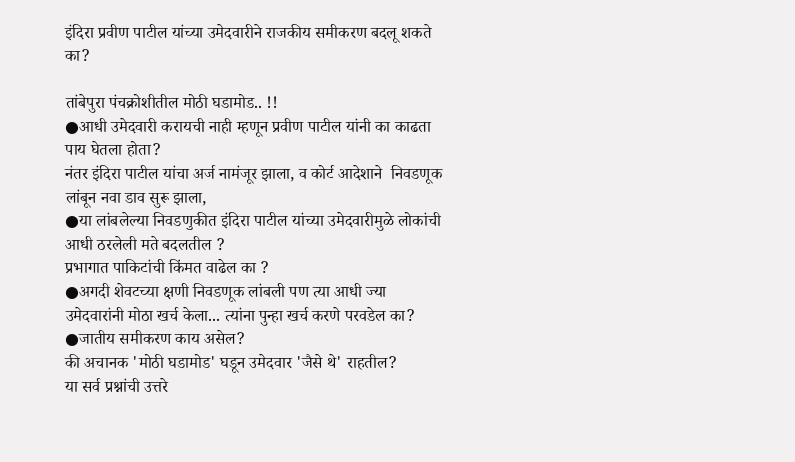इंदिरा प्रवीण पाटील यांच्या उमेदवारीने राजकीय समीकरण बदलू शकते का?

तांबेपुरा पंचक्रोशीतील मोठी घडामोड.. !!
●आधी उमेदवारी करायची नाही म्हणून प्रवीण पाटील यांनी का काढता पाय घेतला होता?
नंतर इंदिरा पाटील यांचा अर्ज नामंजूर झाला, व कोर्ट आदेशाने  निवडणूक लांबून नवा डाव सुरू झाला,
●या लांबलेल्या निवडणुकीत इंदिरा पाटील यांच्या उमेदवारीमुळे लोकांची आधी ठरलेली मते बदलतील ?
प्रभागात पाकिटांची किंमत वाढेल का ?
●अगदी शेवटच्या क्षणी निवडणूक लांबली पण त्या आधी ज्या उमेदवारांनी मोठा खर्च केला... त्यांना पुन्हा खर्च करणे परवडेल का?
●जातीय समीकरण काय असेल?
की अचानक 'मोठी घडामोड' घडून उमेदवार 'जैसे थे' राहतील?
या सर्व प्रश्नांची उत्तरे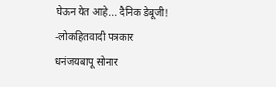घेऊन येत आहे... दैनिक डेबूजी!
-लोकहितवादी पत्रकार
धनंजयबापू सोनार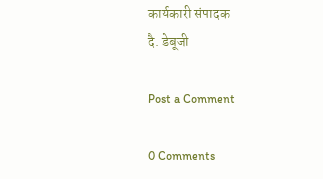कार्यकारी संपादक
दै. डेबूजी

Post a Comment

0 Comments